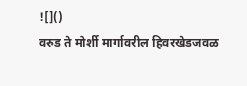![]()
वरुड ते मोर्शी मार्गावरील हिवरखेडजवळ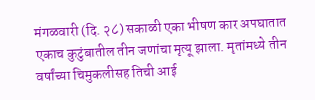मंगळवारी (दि. २८) सकाळी एका भीषण कार अपघातात एकाच कुटुंबातील तीन जणांचा मृत्यू झाला. मृतांमध्ये तीन वर्षांच्या चिमुकलीसह तिची आई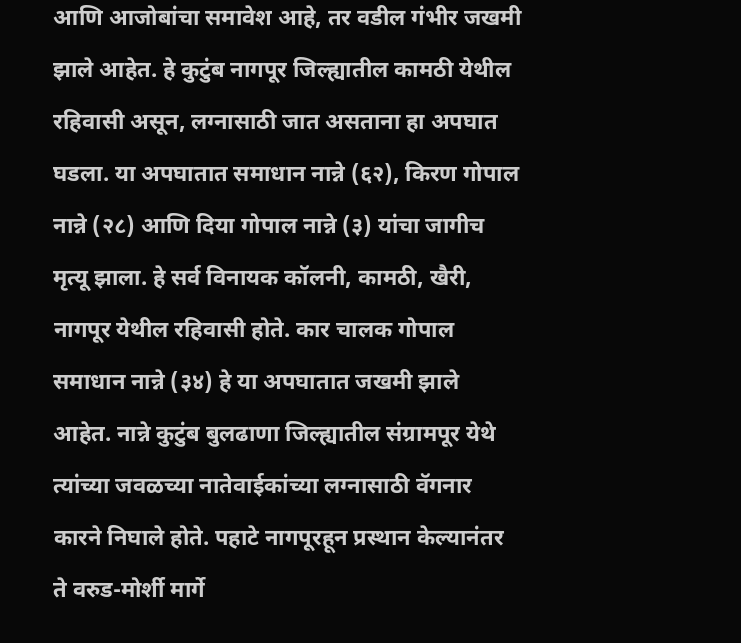आणि आजोबांचा समावेश आहे, तर वडील गंभीर जखमी झाले आहेत. हे कुटुंब नागपूर जिल्ह्यातील कामठी येथील रहिवासी असून, लग्नासाठी जात असताना हा अपघात घडला. या अपघातात समाधान नान्ने (६२), किरण गोपाल नान्ने (२८) आणि दिया गोपाल नान्ने (३) यांचा जागीच मृत्यू झाला. हे सर्व विनायक कॉलनी, कामठी, खैरी, नागपूर येथील रहिवासी होते. कार चालक गोपाल समाधान नान्ने (३४) हे या अपघातात जखमी झाले आहेत. नान्ने कुटुंब बुलढाणा जिल्ह्यातील संग्रामपूर येथे त्यांच्या जवळच्या नातेवाईकांच्या लग्नासाठी वॅगनार कारने निघाले होते. पहाटे नागपूरहून प्रस्थान केल्यानंतर ते वरुड-मोर्शी मार्गे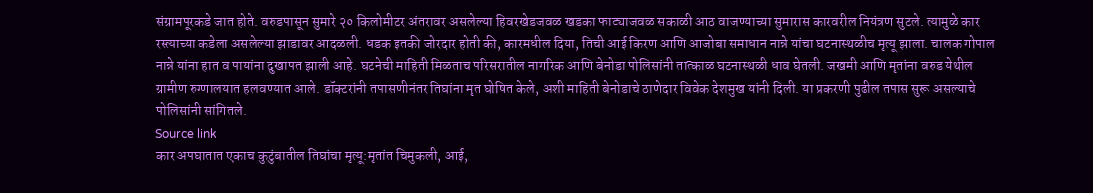संग्रामपूरकडे जात होते. वरुडपासून सुमारे २० किलोमीटर अंतरावर असलेल्या हिवरखेडजवळ खडका फाट्याजवळ सकाळी आठ वाजण्याच्या सुमारास कारवरील नियंत्रण सुटले. त्यामुळे कार रस्त्याच्या कडेला असलेल्या झाडावर आदळली. धडक इतकी जोरदार होती की, कारमधील दिया, तिची आई किरण आणि आजोबा समाधान नान्ने यांचा घटनास्थळीच मृत्यू झाला. चालक गोपाल नान्ने यांना हात व पायांना दुखापत झाली आहे. घटनेची माहिती मिळताच परिसरातील नागरिक आणि बेनोडा पोलिसांनी तात्काळ घटनास्थळी धाव घेतली. जखमी आणि मृतांना वरुड येथील ग्रामीण रुग्णालयात हलवण्यात आले. डॉक्टरांनी तपासणीनंतर तिघांना मृत घोषित केले, अशी माहिती बेनोडाचे ठाणेदार विवेक देशमुख यांनी दिली. या प्रकरणी पुढील तपास सुरू असल्याचे पोलिसांनी सांगितले.
Source link
कार अपघातात एकाच कुटुंबातील तिघांचा मृत्यू:मृतांत चिमुकली, आई,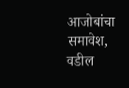आजोबांचा समावेश, वडील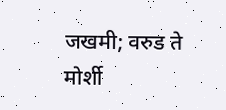जखमी; वरुड ते मोर्शी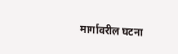मार्गावरील घटना